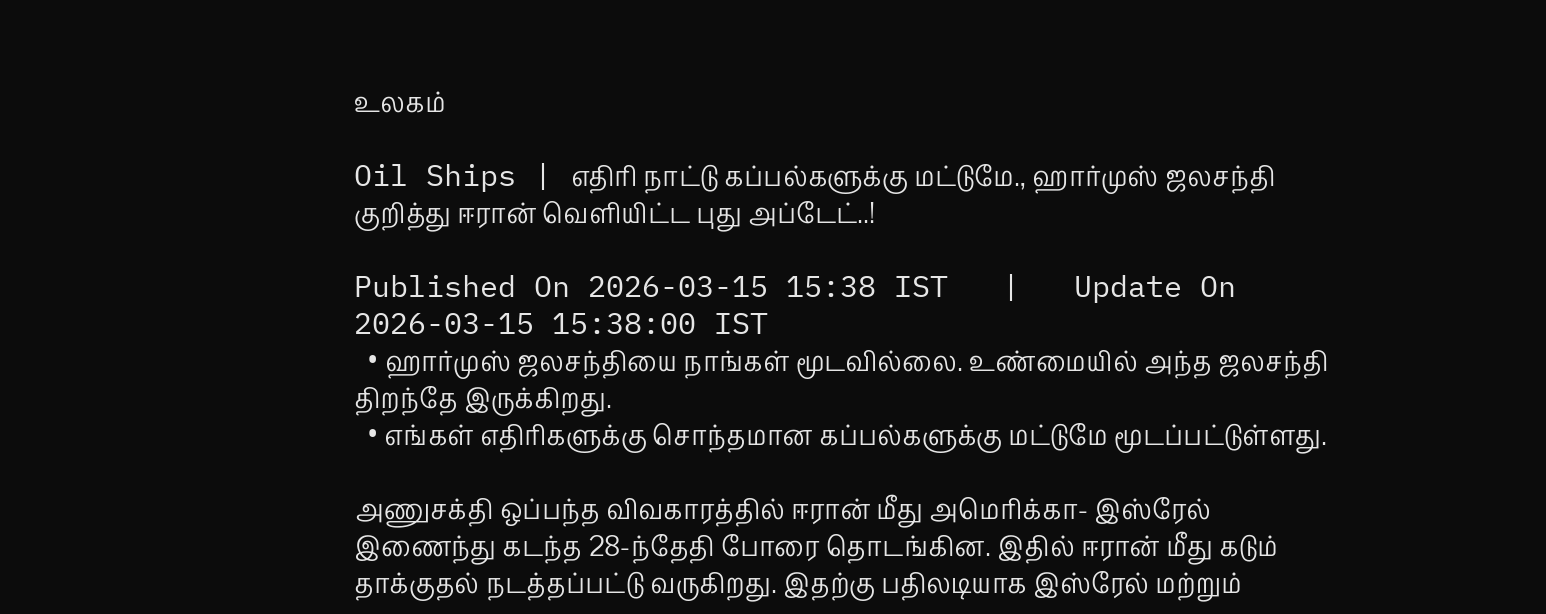உலகம்

Oil Ships | எதிரி நாட்டு கப்பல்களுக்கு மட்டுமே., ஹார்முஸ் ஜலசந்தி குறித்து ஈரான் வெளியிட்ட புது அப்டேட்..!

Published On 2026-03-15 15:38 IST   |   Update On 2026-03-15 15:38:00 IST
  • ஹார்முஸ் ஜலசந்தியை நாங்கள் மூடவில்லை. உண்மையில் அந்த ஜலசந்தி திறந்தே இருக்கிறது.
  • எங்கள் எதிரிகளுக்கு சொந்தமான கப்பல்களுக்கு மட்டுமே மூடப்பட்டுள்ளது.

அணுசக்தி ஒப்பந்த விவகாரத்தில் ஈரான் மீது அமெரிக்கா- இஸ்ரேல் இணைந்து கடந்த 28-ந்தேதி போரை தொடங்கின. இதில் ஈரான் மீது கடும் தாக்குதல் நடத்தப்பட்டு வருகிறது. இதற்கு பதிலடியாக இஸ்ரேல் மற்றும்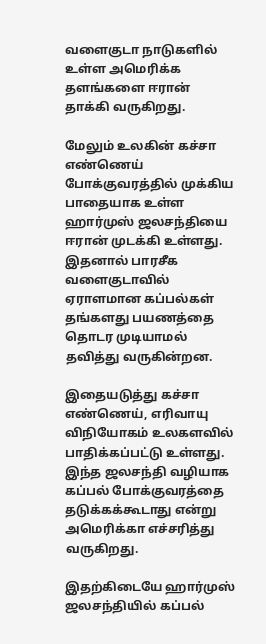வளைகுடா நாடுகளில் உள்ள அமெரிக்க தளங்களை ஈரான் தாக்கி வருகிறது.

மேலும் உலகின் கச்சா எண்ணெய் போக்குவரத்தில் முக்கிய பாதையாக உள்ள ஹார்முஸ் ஜலசந்தியை ஈரான் முடக்கி உள்ளது. இதனால் பாரசீக வளைகுடாவில் ஏராளமான கப்பல்கள் தங்களது பயணத்தை தொடர முடியாமல் தவித்து வருகின்றன.

இதையடுத்து கச்சா எண்ணெய், எரிவாயு விநியோகம் உலகளவில் பாதிக்கப்பட்டு உள்ளது. இந்த ஜலசந்தி வழியாக கப்பல் போக்குவரத்தை தடுக்கக்கூடாது என்று அமெரிக்கா எச்சரித்து வருகிறது.

இதற்கிடையே ஹார்முஸ் ஜலசந்தியில் கப்பல்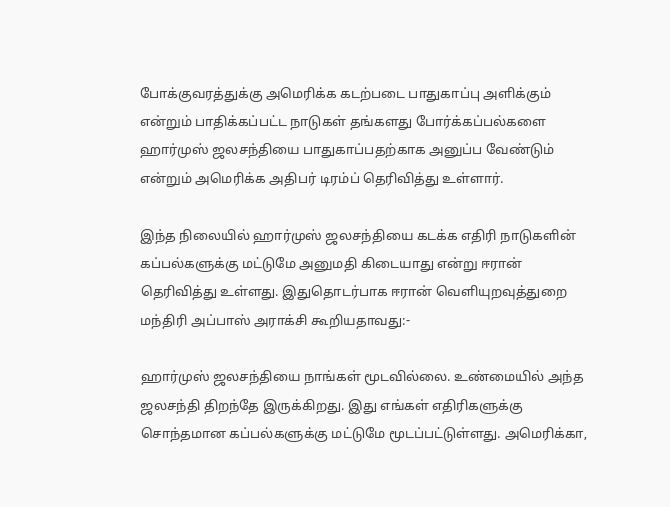போக்குவரத்துக்கு அமெரிக்க கடற்படை பாதுகாப்பு அளிக்கும் என்றும் பாதிக்கப்பட்ட நாடுகள் தங்களது போர்க்கப்பல்களை ஹார்முஸ் ஜலசந்தியை பாதுகாப்பதற்காக அனுப்ப வேண்டும் என்றும் அமெரிக்க அதிபர் டிரம்ப் தெரிவித்து உள்ளார்.

இந்த நிலையில் ஹார்முஸ் ஜலசந்தியை கடக்க எதிரி நாடுகளின் கப்பல்களுக்கு மட்டுமே அனுமதி கிடையாது என்று ஈரான் தெரிவித்து உள்ளது. இதுதொடர்பாக ஈரான் வெளியுறவுத்துறை மந்திரி அப்பாஸ் அராக்சி கூறியதாவது:-

ஹார்முஸ் ஜலசந்தியை நாங்கள் மூடவில்லை. உண்மையில் அந்த ஜலசந்தி திறந்தே இருக்கிறது. இது எங்கள் எதிரிகளுக்கு சொந்தமான கப்பல்களுக்கு மட்டுமே மூடப்பட்டுள்ளது. அமெரிக்கா,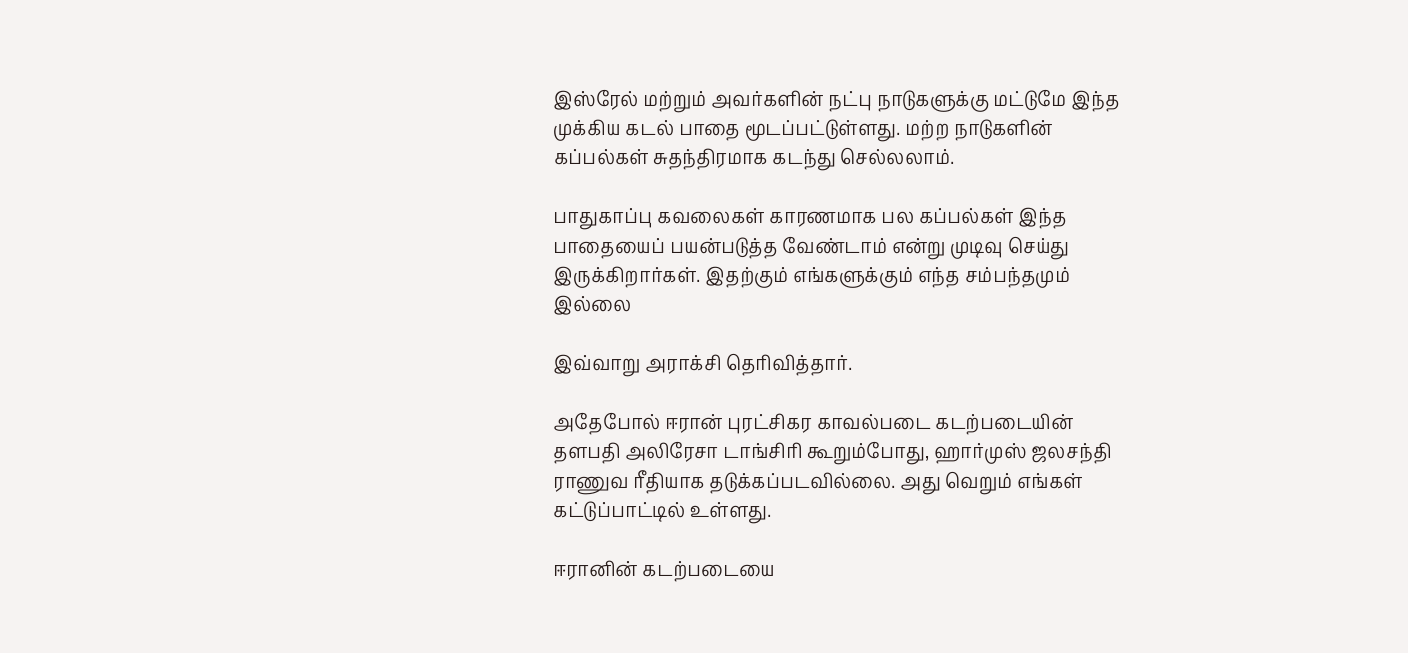இஸ்ரேல் மற்றும் அவர்களின் நட்பு நாடுகளுக்கு மட்டுமே இந்த முக்கிய கடல் பாதை மூடப்பட்டுள்ளது. மற்ற நாடுகளின் கப்பல்கள் சுதந்திரமாக கடந்து செல்லலாம்.

பாதுகாப்பு கவலைகள் காரணமாக பல கப்பல்கள் இந்த பாதையைப் பயன்படுத்த வேண்டாம் என்று முடிவு செய்து இருக்கிறார்கள். இதற்கும் எங்களுக்கும் எந்த சம்பந்தமும் இல்லை

இவ்வாறு அராக்சி தெரிவித்தார்.

அதேபோல் ஈரான் புரட்சிகர காவல்படை கடற்படையின் தளபதி அலிரேசா டாங்சிரி கூறும்போது, ஹார்முஸ் ஜலசந்தி ராணுவ ரீதியாக தடுக்கப்படவில்லை. அது வெறும் எங்கள் கட்டுப்பாட்டில் உள்ளது.

ஈரானின் கடற்படையை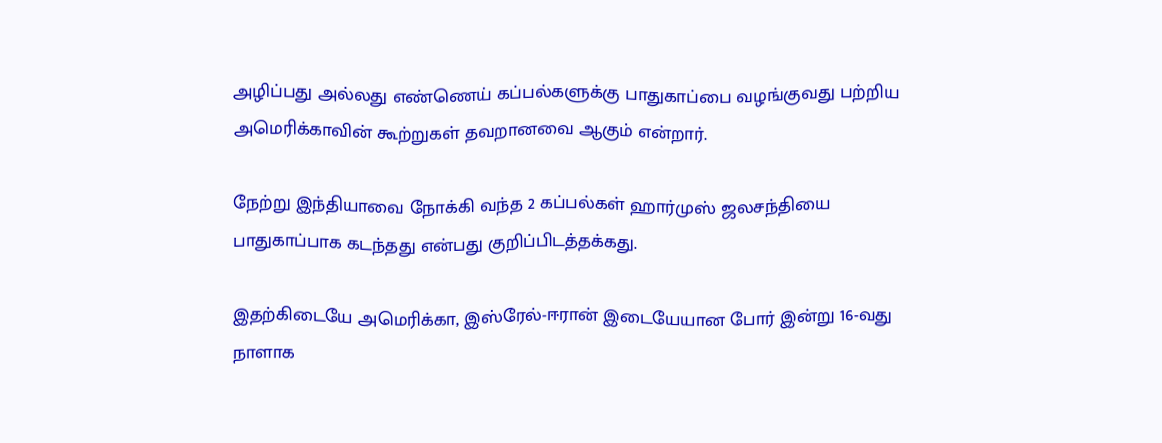அழிப்பது அல்லது எண்ணெய் கப்பல்களுக்கு பாதுகாப்பை வழங்குவது பற்றிய அமெரிக்காவின் கூற்றுகள் தவறானவை ஆகும் என்றார்.

நேற்று இந்தியாவை நோக்கி வந்த 2 கப்பல்கள் ஹார்முஸ் ஜலசந்தியை பாதுகாப்பாக கடந்தது என்பது குறிப்பிடத்தக்கது.

இதற்கிடையே அமெரிக்கா, இஸ்ரேல்-ஈரான் இடையேயான போர் இன்று 16-வது நாளாக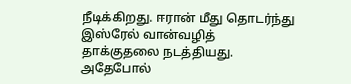நீடிக்கிறது. ஈரான் மீது தொடர்ந்து இஸ்ரேல் வான்வழித் தாக்குதலை நடத்தியது. அதேபோல்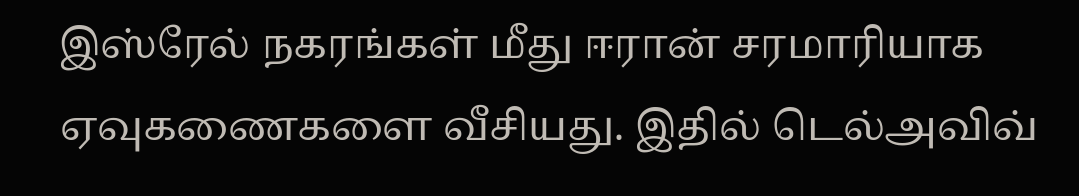இஸ்ரேல் நகரங்கள் மீது ஈரான் சரமாரியாக ஏவுகணைகளை வீசியது. இதில் டெல்அவிவ்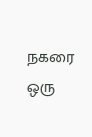நகரை ஒரு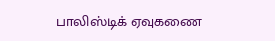பாலிஸ்டிக் ஏவுகணை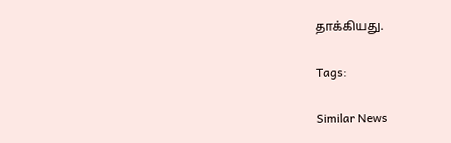தாக்கியது.

Tags:

Similar News